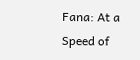Fana: At a Speed of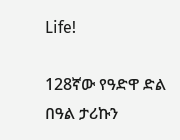Life!

128ኛው የዓድዋ ድል በዓል ታሪኩን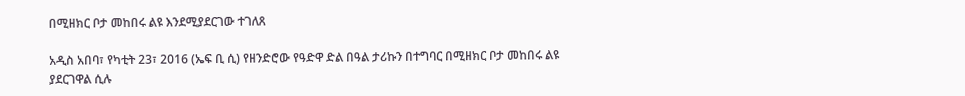በሚዘክር ቦታ መከበሩ ልዩ እንደሚያደርገው ተገለጸ

አዲስ አበባ፣ የካቲት 23፣ 2016 (ኤፍ ቢ ሲ) የዘንድሮው የዓድዋ ድል በዓል ታሪኩን በተግባር በሚዘክር ቦታ መከበሩ ልዩ ያደርገዋል ሲሉ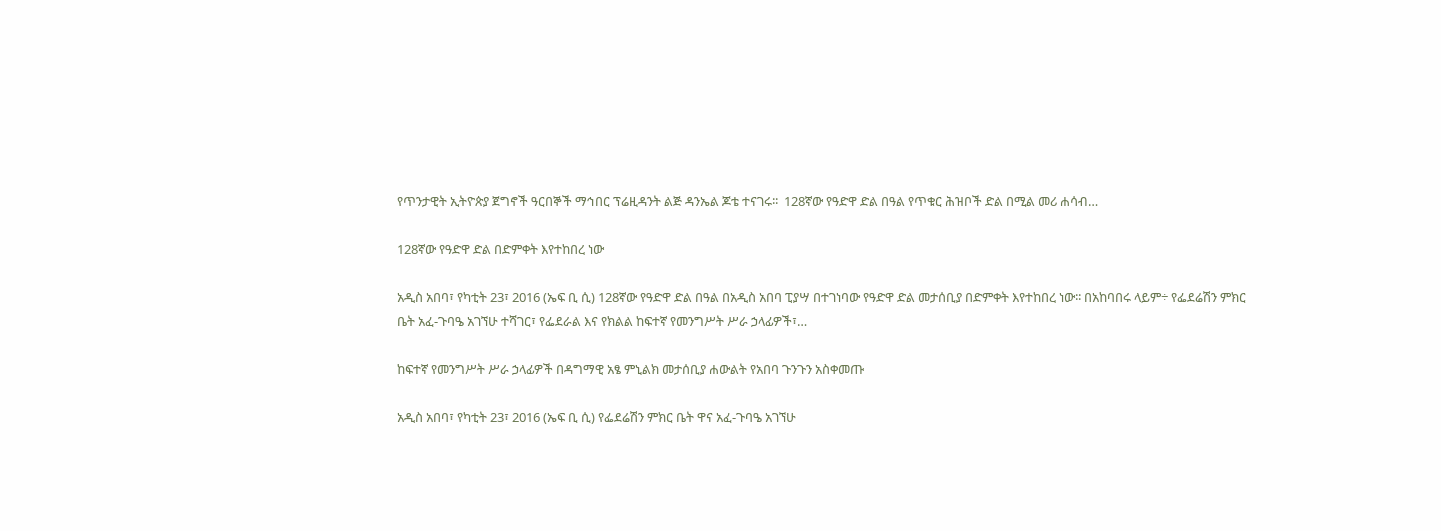የጥንታዊት ኢትዮጵያ ጀግኖች ዓርበኞች ማኅበር ፕሬዚዳንት ልጅ ዳንኤል ጆቴ ተናገሩ፡፡  128ኛው የዓድዋ ድል በዓል የጥቁር ሕዝቦች ድል በሚል መሪ ሐሳብ…

128ኛው የዓድዋ ድል በድምቀት እየተከበረ ነው

አዲስ አበባ፣ የካቲት 23፣ 2016 (ኤፍ ቢ ሲ) 128ኛው የዓድዋ ድል በዓል በአዲስ አበባ ፒያሣ በተገነባው የዓድዋ ድል መታሰቢያ በድምቀት እየተከበረ ነው፡፡ በአከባበሩ ላይም÷ የፌደሬሽን ምክር ቤት አፈ-ጉባዔ አገኘሁ ተሻገር፣ የፌደራል እና የክልል ከፍተኛ የመንግሥት ሥራ ኃላፊዎች፣…

ከፍተኛ የመንግሥት ሥራ ኃላፊዎች በዳግማዊ አፄ ምኒልክ መታሰቢያ ሐውልት የአበባ ጉንጉን አስቀመጡ

አዲስ አበባ፣ የካቲት 23፣ 2016 (ኤፍ ቢ ሲ) የፌደሬሽን ምክር ቤት ዋና አፈ-ጉባዔ አገኘሁ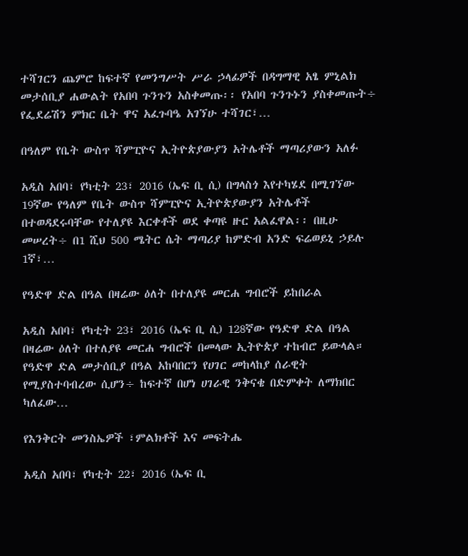ተሻገርን ጨምሮ ከፍተኛ የመንግሥት ሥራ ኃላፊዎች በዳግማዊ አፄ ምኒልክ መታሰቢያ ሐውልት የአበባ ጉንጉን አስቀመጡ፡፡ የአበባ ጉንጉኑን ያስቀመጡት÷ የፌደሬሽን ምክር ቤት ዋና አፈጉባዔ አገኘሁ ተሻገር፣…

በዓለም የቤት ውስጥ ሻምፒዮና ኢትዮጵያውያን አትሌቶች ማጣሪያውን አለፉ

አዲስ አበባ፣ የካቲት 23፣ 2016 (ኤፍ ቢ ሲ) በግላስጎ እየተካሄደ በሚገኘው 19ኛው የዓለም የቤት ውስጥ ሻምፒዮና ኢትዮጵያውያን አትሌቶች በተወዳደሩባቸው የተለያዩ እርቀቶች ወደ ቀጣዩ ዙር አልፈዋል፡፡ በዚሁ መሠረት÷ በ1 ሺህ 500 ሜትር ሴት ማጣሪያ ከምድብ አንድ ፍሬወይኒ ኃይሉ 1ኛ፣…

የዓድዋ ድል በዓል በዛሬው ዕለት በተለያዩ መርሐ ግብሮች ይከበራል

አዲስ አበባ፣ የካቲት 23፣ 2016 (ኤፍ ቢ ሲ) 128ኛው የዓድዋ ድል በዓል በዛሬው ዕለት በተለያዩ መርሐ ግብሮች በመላው ኢትዮጵያ ተከብሮ ይውላል። የዓድዋ ድል መታሰቢያ በዓል አከባበርን የሀገር መከላከያ ሰራዊት የሚያስተባብረው ሲሆን÷ ከፍተኛ በሆነ ሀገራዊ ንቅናቄ በድምቀት ለማክበር ካለፈው…

የእንቅርት መንስኤዎች ፣ምልክቶች እና መፍትሔ

አዲስ አበባ፣ የካቲት 22፣ 2016 (ኤፍ ቢ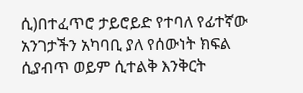ሲ)በተፈጥሮ ታይሮይድ የተባለ የፊተኛው አንገታችን አካባቢ ያለ የሰውነት ክፍል ሲያብጥ ወይም ሲተልቅ እንቅርት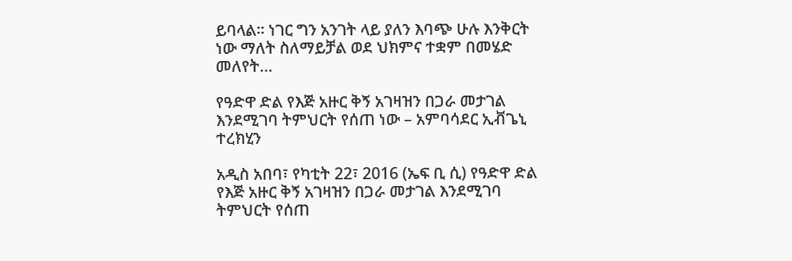ይባላል፡፡ ነገር ግን አንገት ላይ ያለን እባጭ ሁሉ እንቅርት ነው ማለት ስለማይቻል ወደ ህክምና ተቋም በመሄድ መለየት…

የዓድዋ ድል የእጅ አዙር ቅኝ አገዛዝን በጋራ መታገል እንደሚገባ ትምህርት የሰጠ ነው – አምባሳደር ኢቭጌኒ ተረክሂን

አዲስ አበባ፣ የካቲት 22፣ 2016 (ኤፍ ቢ ሲ) የዓድዋ ድል የእጅ አዙር ቅኝ አገዛዝን በጋራ መታገል እንደሚገባ ትምህርት የሰጠ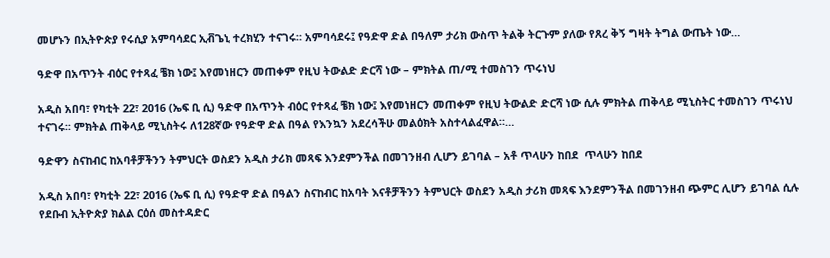መሆኑን በኢትዮጵያ የሩሲያ አምባሳደር ኢቭጌኒ ተረክሂን ተናገሩ። አምባሳደሩ፤ የዓድዋ ድል በዓለም ታሪክ ውስጥ ትልቅ ትርጉም ያለው የጸረ ቅኝ ግዛት ትግል ውጤት ነው…

ዓድዋ በአጥንት ብዕር የተጻፈ ቼክ ነው፤ እየመነዘርን መጠቀም የዚህ ትውልድ ድርሻ ነው – ምክትል ጠ/ሚ ተመስገን ጥሩነህ

አዲስ አበባ፣ የካቲት 22፣ 2016 (ኤፍ ቢ ሲ) ዓድዋ በአጥንት ብዕር የተጻፈ ቼክ ነው፤ እየመነዘርን መጠቀም የዚህ ትውልድ ድርሻ ነው ሲሉ ምክትል ጠቅላይ ሚኒስትር ተመስገን ጥሩነህ ተናገሩ፡፡ ምክትል ጠቅላይ ሚኒስትሩ ለ128ኛው የዓድዋ ድል በዓል የእንኳን አደረሳችሁ መልዕክት አስተላልፈዋል።…

ዓድዋን ስናከብር ከአባቶቻችንን ትምህርት ወስደን አዲስ ታሪክ መጻፍ እንደምንችል በመገንዘብ ሊሆን ይገባል – አቶ ጥላሁን ከበደ  ጥላሁን ከበደ

አዲስ አበባ፣ የካቲት 22፣ 2016 (ኤፍ ቢ ሲ) የዓድዋ ድል በዓልን ስናከብር ከአባት እናቶቻችንን ትምህርት ወስደን አዲስ ታሪክ መጻፍ እንደምንችል በመገንዘብ ጭምር ሊሆን ይገባል ሲሉ የደቡብ ኢትዮጵያ ክልል ርዕሰ መስተዳድር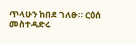ጥላሁን ከበደ ገለፁ። ርዕሰ መስተዳድሩ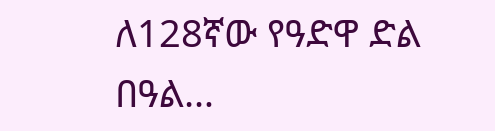ለ128ኛው የዓድዋ ድል በዓል…